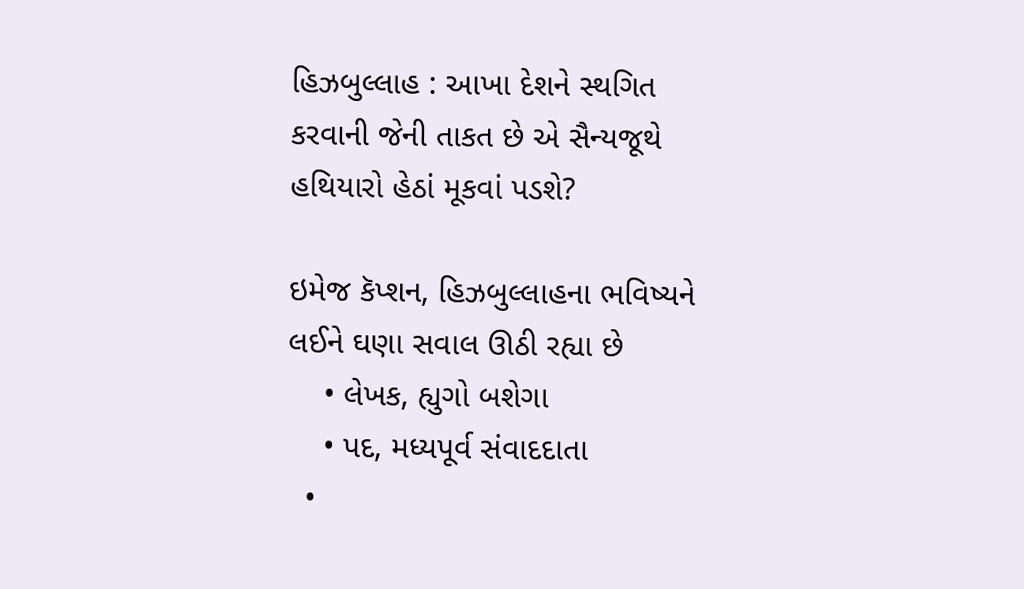હિઝબુલ્લાહ : આખા દેશને સ્થગિત કરવાની જેની તાકત છે એ સૈન્યજૂથે હથિયારો હેઠાં મૂકવાં પડશે?

ઇમેજ કૅપ્શન, હિઝબુલ્લાહના ભવિષ્યને લઈને ઘણા સવાલ ઊઠી રહ્યા છે
    • લેખક, હ્યુગો બશેગા
    • પદ, મધ્યપૂર્વ સંવાદદાતા
  •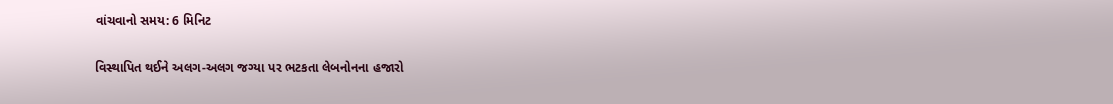વાંચવાનો સમય: 6 મિનિટ

વિસ્થાપિત થઈને અલગ-અલગ જગ્યા પર ભટકતા લેબનોનના હજારો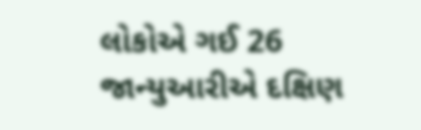લોકોએ ગઈ 26 જાન્યુઆરીએ દક્ષિણ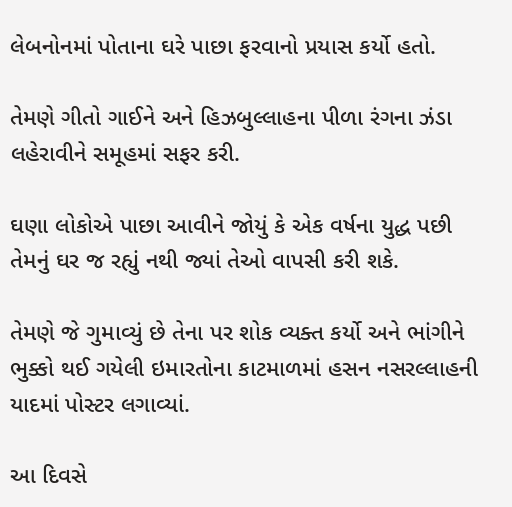લેબનોનમાં પોતાના ઘરે પાછા ફરવાનો પ્રયાસ કર્યો હતો.

તેમણે ગીતો ગાઈને અને હિઝબુલ્લાહના પીળા રંગના ઝંડા લહેરાવીને સમૂહમાં સફર કરી.

ઘણા લોકોએ પાછા આવીને જોયું કે એક વર્ષના યુદ્ધ પછી તેમનું ઘર જ રહ્યું નથી જ્યાં તેઓ વાપસી કરી શકે.

તેમણે જે ગુમાવ્યું છે તેના પર શોક વ્યક્ત કર્યો અને ભાંગીને ભુક્કો થઈ ગયેલી ઇમારતોના કાટમાળમાં હસન નસરલ્લાહની યાદમાં પોસ્ટર લગાવ્યાં.

આ દિવસે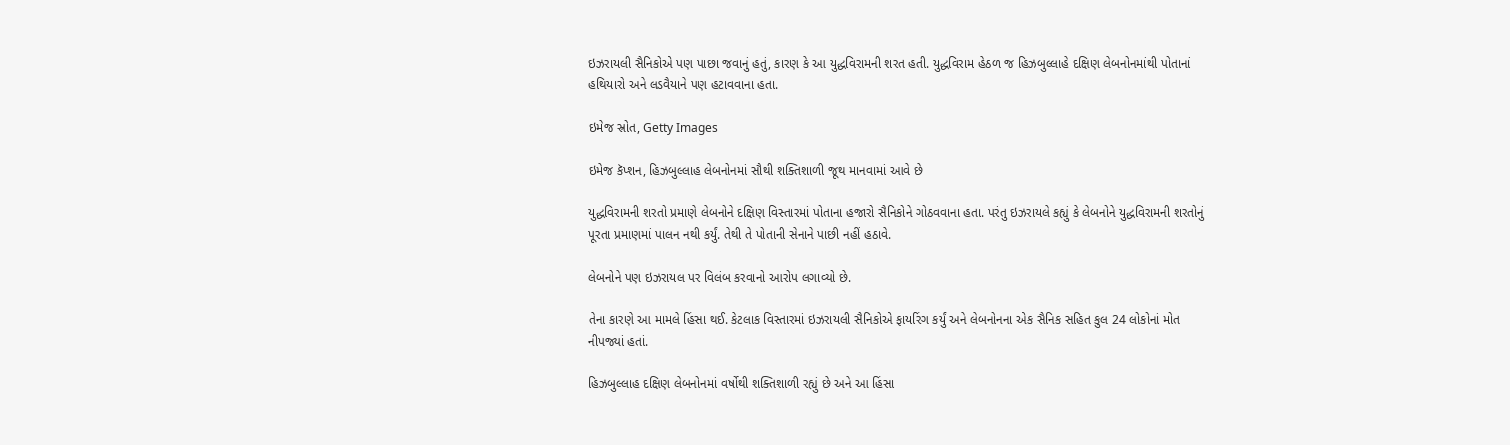ઇઝરાયલી સૈનિકોએ પણ પાછા જવાનું હતું, કારણ કે આ યુદ્ધવિરામની શરત હતી. યુદ્ધવિરામ હેઠળ જ હિઝબુલ્લાહે દક્ષિણ લેબનોનમાંથી પોતાનાં હથિયારો અને લડવૈયાને પણ હટાવવાના હતા.

ઇમેજ સ્રોત, Getty Images

ઇમેજ કૅપ્શન, હિઝબુલ્લાહ લેબનોનમાં સૌથી શક્તિશાળી જૂથ માનવામાં આવે છે

યુદ્ધવિરામની શરતો પ્રમાણે લેબનોને દક્ષિણ વિસ્તારમાં પોતાના હજારો સૈનિકોને ગોઠવવાના હતા. પરંતુ ઇઝરાયલે કહ્યું કે લેબનોને યુદ્ધવિરામની શરતોનું પૂરતા પ્રમાણમાં પાલન નથી કર્યું. તેથી તે પોતાની સેનાને પાછી નહીં હઠાવે.

લેબનોને પણ ઇઝરાયલ પર વિલંબ કરવાનો આરોપ લગાવ્યો છે.

તેના કારણે આ મામલે હિંસા થઈ. કેટલાક વિસ્તારમાં ઇઝરાયલી સૈનિકોએ ફાયરિંગ કર્યું અને લેબનોનના એક સૈનિક સહિત કુલ 24 લોકોનાં મોત નીપજ્યાં હતાં.

હિઝબુલ્લાહ દક્ષિણ લેબનોનમાં વર્ષોથી શક્તિશાળી રહ્યું છે અને આ હિંસા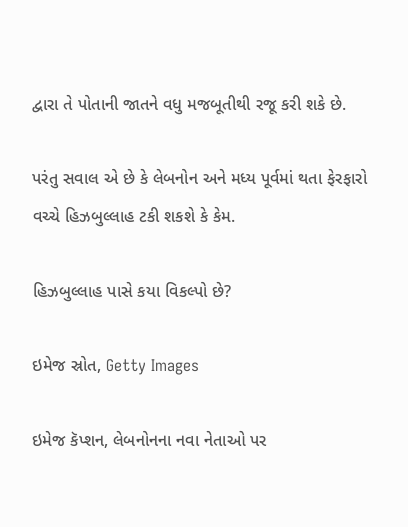દ્વારા તે પોતાની જાતને વધુ મજબૂતીથી રજૂ કરી શકે છે.

પરંતુ સવાલ એ છે કે લેબનોન અને મધ્ય પૂર્વમાં થતા ફેરફારો વચ્ચે હિઝબુલ્લાહ ટકી શકશે કે કેમ.

હિઝબુલ્લાહ પાસે કયા વિકલ્પો છે?

ઇમેજ સ્રોત, Getty Images

ઇમેજ કૅપ્શન, લેબનોનના નવા નેતાઓ પર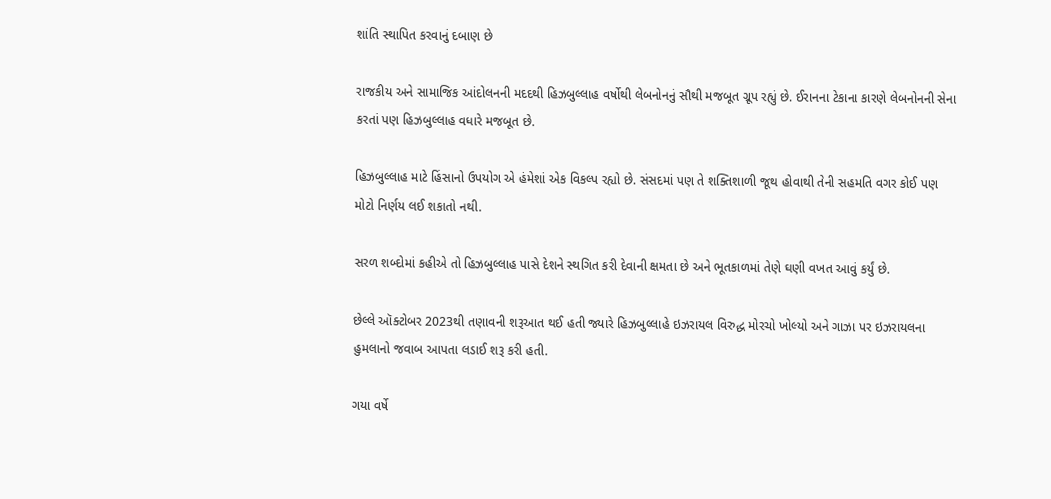શાંતિ સ્થાપિત કરવાનું દબાણ છે

રાજકીય અને સામાજિક આંદોલનની મદદથી હિઝબુલ્લાહ વર્ષોથી લેબનોનનું સૌથી મજબૂત ગ્રૂપ રહ્યું છે. ઈરાનના ટેકાના કારણે લેબનોનની સેના કરતાં પણ હિઝબુલ્લાહ વધારે મજબૂત છે.

હિઝબુલ્લાહ માટે હિંસાનો ઉપયોગ એ હંમેશાં એક વિકલ્પ રહ્યો છે. સંસદમાં પણ તે શક્તિશાળી જૂથ હોવાથી તેની સહમતિ વગર કોઈ પણ મોટો નિર્ણય લઈ શકાતો નથી.

સરળ શબ્દોમાં કહીએ તો હિઝબુલ્લાહ પાસે દેશને સ્થગિત કરી દેવાની ક્ષમતા છે અને ભૂતકાળમાં તેણે ઘણી વખત આવું કર્યું છે.

છેલ્લે ઑક્ટોબર 2023થી તણાવની શરૂઆત થઈ હતી જ્યારે હિઝબુલ્લાહે ઇઝરાયલ વિરુદ્ધ મોરચો ખોલ્યો અને ગાઝા પર ઇઝરાયલના હુમલાનો જવાબ આપતા લડાઈ શરૂ કરી હતી.

ગયા વર્ષે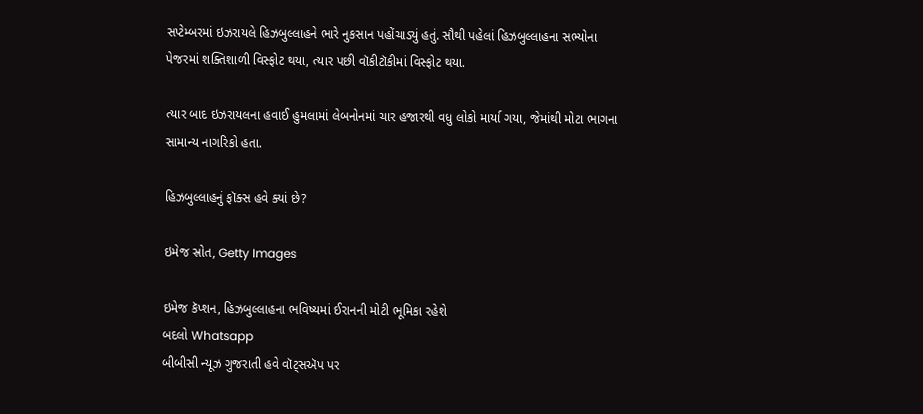સપ્ટેમ્બરમાં ઇઝરાયલે હિઝબુલ્લાહને ભારે નુકસાન પહોંચાડ્યું હતું. સૌથી પહેલાં હિઝબુલ્લાહના સભ્યોના પેજરમાં શક્તિશાળી વિસ્ફોટ થયા, ત્યાર પછી વૉકીટૉકીમાં વિસ્ફોટ થયા.

ત્યાર બાદ ઇઝરાયલના હવાઈ હુમલામાં લેબનોનમાં ચાર હજારથી વધુ લોકો માર્યા ગયા, જેમાંથી મોટા ભાગના સામાન્ય નાગરિકો હતા.

હિઝબુલ્લાહનું ફૉક્સ હવે ક્યાં છે?

ઇમેજ સ્રોત, Getty Images

ઇમેજ કૅપ્શન, હિઝબુલ્લાહના ભવિષ્યમાં ઈરાનની મોટી ભૂમિકા રહેશે
બદલો Whatsapp
બીબીસી ન્યૂઝ ગુજરાતી હવે વૉટ્સઍપ પર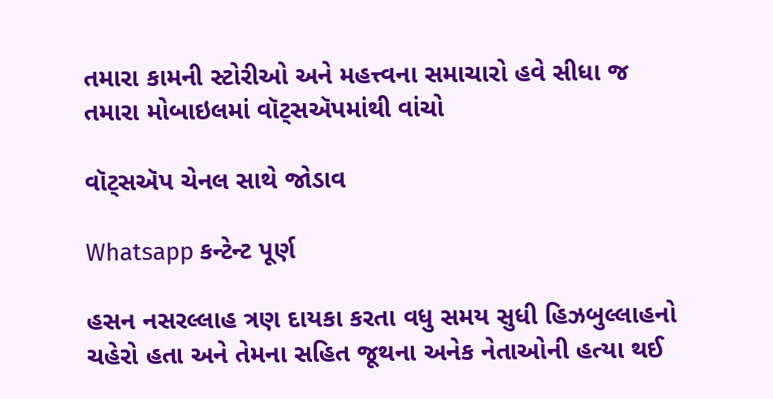તમારા કામની સ્ટોરીઓ અને મહત્ત્વના સમાચારો હવે સીધા જ તમારા મોબાઇલમાં વૉટ્સઍપમાંથી વાંચો

વૉટ્સઍપ ચેનલ સાથે જોડાવ

Whatsapp કન્ટેન્ટ પૂર્ણ

હસન નસરલ્લાહ ત્રણ દાયકા કરતા વધુ સમય સુધી હિઝબુલ્લાહનો ચહેરો હતા અને તેમના સહિત જૂથના અનેક નેતાઓની હત્યા થઈ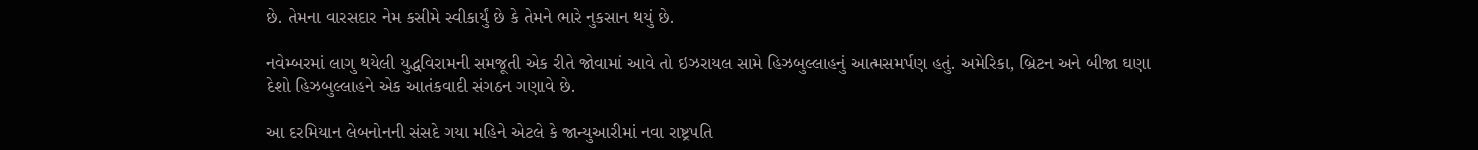છે. તેમના વારસદાર નેમ કસીમે સ્વીકાર્યું છે કે તેમને ભારે નુકસાન થયું છે.

નવેમ્બરમાં લાગુ થયેલી યુદ્ધવિરામની સમજૂતી એક રીતે જોવામાં આવે તો ઇઝરાયલ સામે હિઝબુલ્લાહનું આત્મસમર્પણ હતું. અમેરિકા, બ્રિટન અને બીજા ઘણા દેશો હિઝબુલ્લાહને એક આતંકવાદી સંગઠન ગણાવે છે.

આ દરમિયાન લેબનોનની સંસદે ગયા મહિને એટલે કે જાન્યુઆરીમાં નવા રાષ્ટ્રપતિ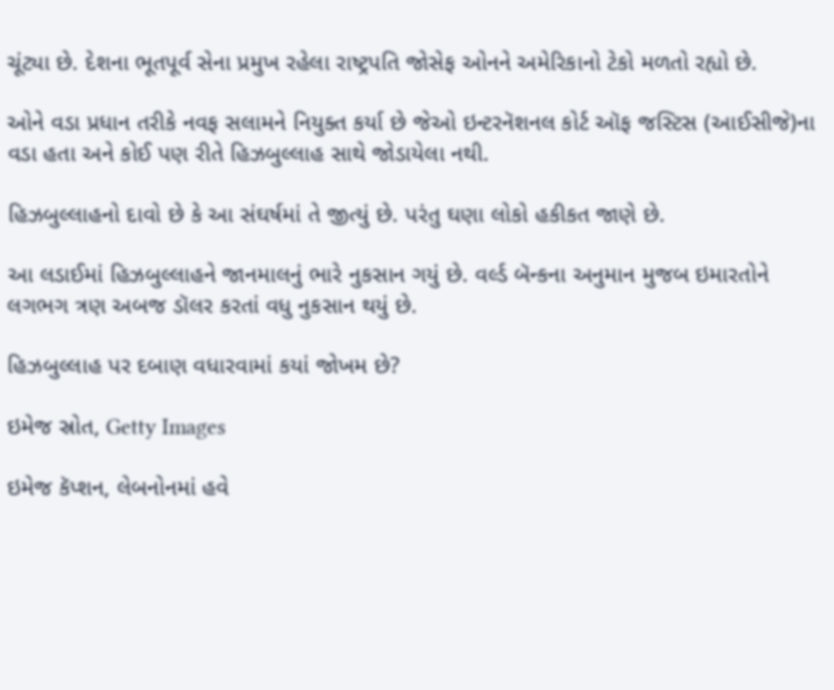ચૂંટ્યા છે. દેશના ભૂતપૂર્વ સેના પ્રમુખ રહેલા રાષ્ટ્રપતિ જોસેફ ઓનને અમેરિકાનો ટેકો મળતો રહ્યો છે.

ઓને વડા પ્રધાન તરીકે નવફ સલામને નિયુક્ત કર્યા છે જેઓ ઇન્ટરનૅશનલ કોર્ટ ઑફ જસ્ટિસ (આઈસીજે)ના વડા હતા અને કોઈ પણ રીતે હિઝબુલ્લાહ સાથે જોડાયેલા નથી.

હિઝબુલ્લાહનો દાવો છે કે આ સંઘર્ષમાં તે જીત્યું છે. પરંતુ ઘણા લોકો હકીકત જાણે છે.

આ લડાઈમાં હિઝબુલ્લાહને જાનમાલનું ભારે નુકસાન ગયું છે. વર્લ્ડ બૅન્કના અનુમાન મુજબ ઇમારતોને લગભગ ત્રણ અબજ ડૉલર કરતાં વધુ નુકસાન થયું છે.

હિઝબુલ્લાહ પર દબાણ વધારવામાં કયાં જોખમ છે?

ઇમેજ સ્રોત, Getty Images

ઇમેજ કૅપ્શન, લેબનોનમાં હવે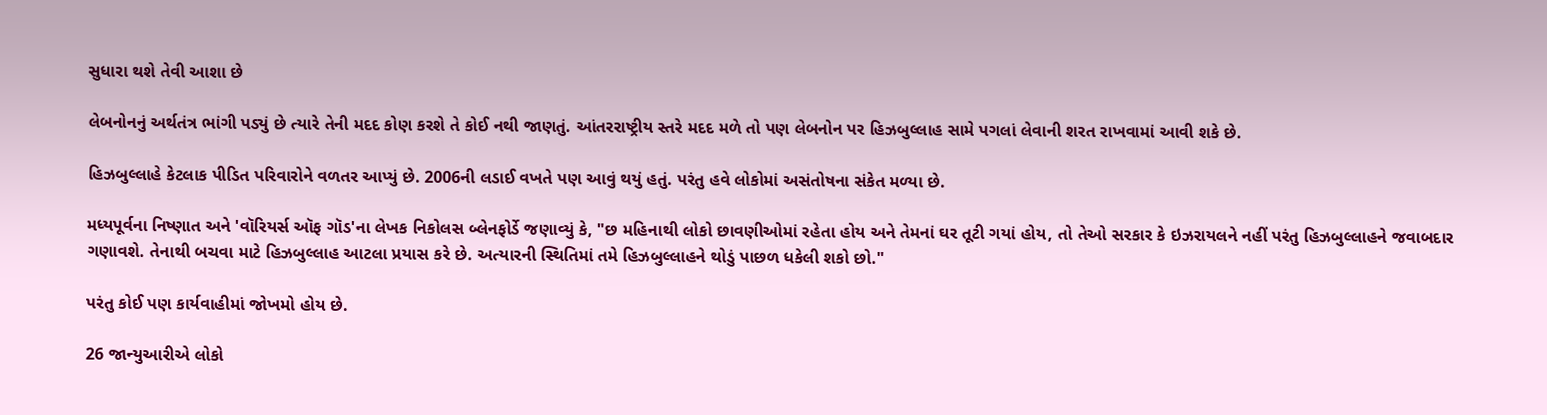સુધારા થશે તેવી આશા છે

લેબનોનનું અર્થતંત્ર ભાંગી પડ્યું છે ત્યારે તેની મદદ કોણ કરશે તે કોઈ નથી જાણતું. આંતરરાષ્ટ્રીય સ્તરે મદદ મળે તો પણ લેબનોન પર હિઝબુલ્લાહ સામે પગલાં લેવાની શરત રાખવામાં આવી શકે છે.

હિઝબુલ્લાહે કેટલાક પીડિત પરિવારોને વળતર આપ્યું છે. 2006ની લડાઈ વખતે પણ આવું થયું હતું. પરંતુ હવે લોકોમાં અસંતોષના સંકેત મળ્યા છે.

મધ્યપૂર્વના નિષ્ણાત અને 'વૉરિયર્સ ઑફ ગૉડ'ના લેખક નિકોલસ બ્લેનફોર્ડે જણાવ્યું કે, "છ મહિનાથી લોકો છાવણીઓમાં રહેતા હોય અને તેમનાં ઘર તૂટી ગયાં હોય, તો તેઓ સરકાર કે ઇઝરાયલને નહીં પરંતુ હિઝબુલ્લાહને જવાબદાર ગણાવશે. તેનાથી બચવા માટે હિઝબુલ્લાહ આટલા પ્રયાસ કરે છે. અત્યારની સ્થિતિમાં તમે હિઝબુલ્લાહને થોડું પાછળ ધકેલી શકો છો."

પરંતુ કોઈ પણ કાર્યવાહીમાં જોખમો હોય છે.

26 જાન્યુઆરીએ લોકો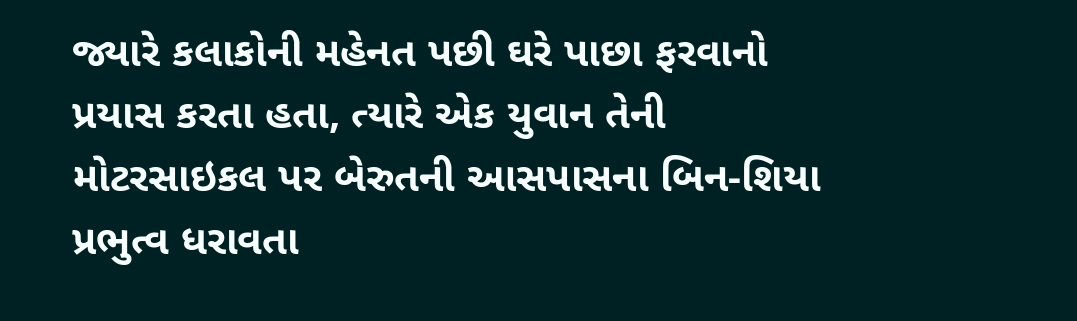જ્યારે કલાકોની મહેનત પછી ઘરે પાછા ફરવાનો પ્રયાસ કરતા હતા, ત્યારે એક યુવાન તેની મોટરસાઇકલ પર બેરુતની આસપાસના બિન-શિયા પ્રભુત્વ ધરાવતા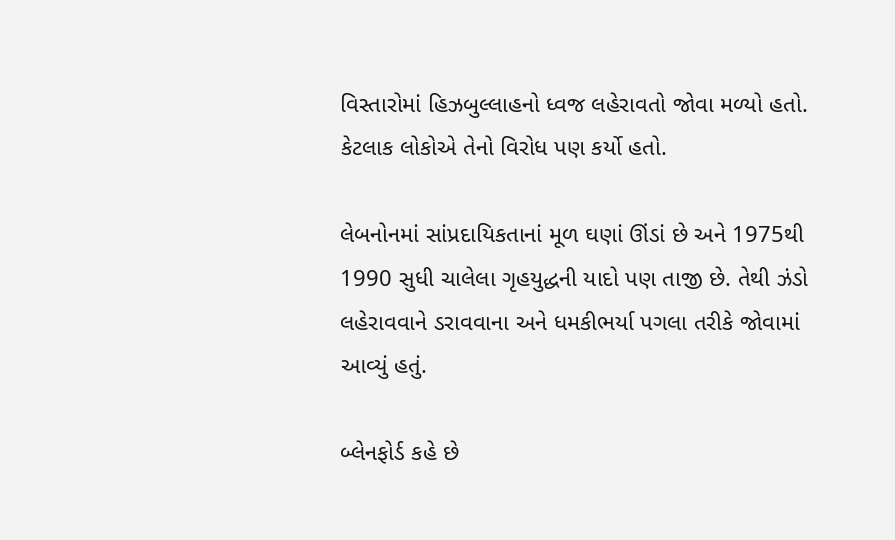વિસ્તારોમાં હિઝબુલ્લાહનો ધ્વજ લહેરાવતો જોવા મળ્યો હતો. કેટલાક લોકોએ તેનો વિરોધ પણ કર્યો હતો.

લેબનોનમાં સાંપ્રદાયિકતાનાં મૂળ ઘણાં ઊંડાં છે અને 1975થી 1990 સુધી ચાલેલા ગૃહયુદ્ધની યાદો પણ તાજી છે. તેથી ઝંડો લહેરાવવાને ડરાવવાના અને ધમકીભર્યા પગલા તરીકે જોવામાં આવ્યું હતું.

બ્લેનફોર્ડ કહે છે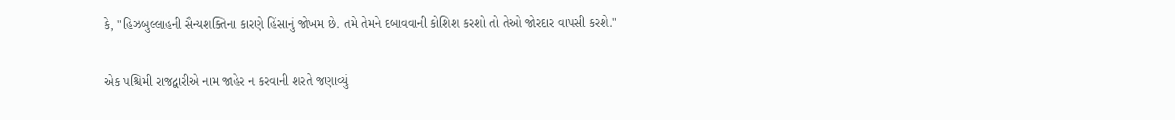કે, "હિઝબુલ્લાહની સૈન્યશક્તિના કારણે હિંસાનું જોખમ છે. તમે તેમને દબાવવાની કોશિશ કરશો તો તેઓ જોરદાર વાપસી કરશે."

એક પશ્ચિમી રાજદ્વારીએ નામ જાહેર ન કરવાની શરતે જણાવ્યું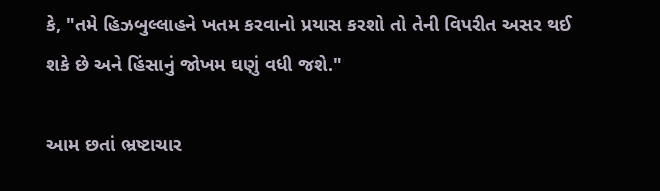કે, "તમે હિઝબુલ્લાહને ખતમ કરવાનો પ્રયાસ કરશો તો તેની વિપરીત અસર થઈ શકે છે અને હિંસાનું જોખમ ઘણું વધી જશે."

આમ છતાં ભ્રષ્ટાચાર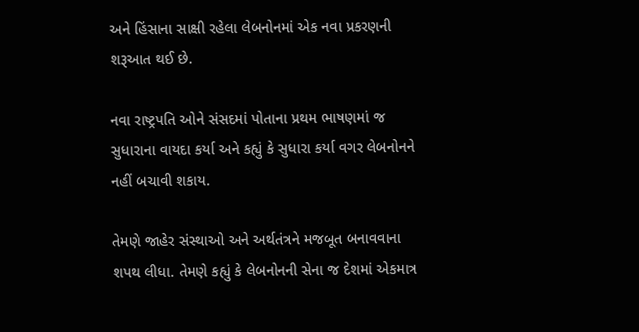અને હિંસાના સાક્ષી રહેલા લેબનોનમાં એક નવા પ્રકરણની શરૂઆત થઈ છે.

નવા રાષ્ટ્રપતિ ઓને સંસદમાં પોતાના પ્રથમ ભાષણમાં જ સુધારાના વાયદા કર્યા અને કહ્યું કે સુધારા કર્યા વગર લેબનોનને નહીં બચાવી શકાય.

તેમણે જાહેર સંસ્થાઓ અને અર્થતંત્રને મજબૂત બનાવવાના શપથ લીધા. તેમણે કહ્યું કે લેબનોનની સેના જ દેશમાં એકમાત્ર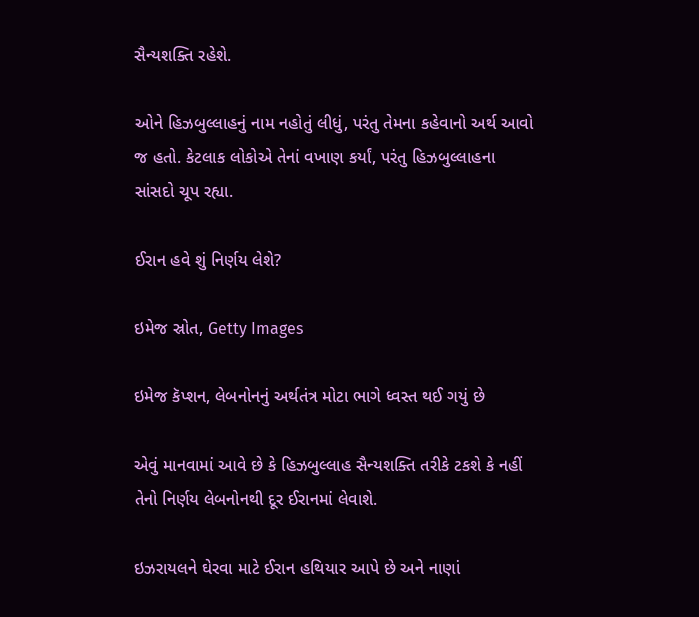સૈન્યશક્તિ રહેશે.

ઓને હિઝબુલ્લાહનું નામ નહોતું લીધું, પરંતુ તેમના કહેવાનો અર્થ આવો જ હતો. કેટલાક લોકોએ તેનાં વખાણ કર્યાં, પરંતુ હિઝબુલ્લાહના સાંસદો ચૂપ રહ્યા.

ઈરાન હવે શું નિર્ણય લેશે?

ઇમેજ સ્રોત, Getty Images

ઇમેજ કૅપ્શન, લેબનોનનું અર્થતંત્ર મોટા ભાગે ધ્વસ્ત થઈ ગયું છે

એવું માનવામાં આવે છે કે હિઝબુલ્લાહ સૈન્યશક્તિ તરીકે ટકશે કે નહીં તેનો નિર્ણય લેબનોનથી દૂર ઈરાનમાં લેવાશે.

ઇઝરાયલને ઘેરવા માટે ઈરાન હથિયાર આપે છે અને નાણાં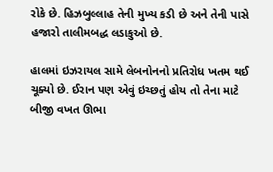રોકે છે. હિઝબુલ્લાહ તેની મુખ્ય કડી છે અને તેની પાસે હજારો તાલીમબદ્ધ લડાકુઓ છે.

હાલમાં ઇઝરાયલ સામે લેબનોનનો પ્રતિરોધ ખતમ થઈ ચૂક્યો છે. ઈરાન પણ એવું ઇચ્છતું હોય તો તેના માટે બીજી વખત ઊભા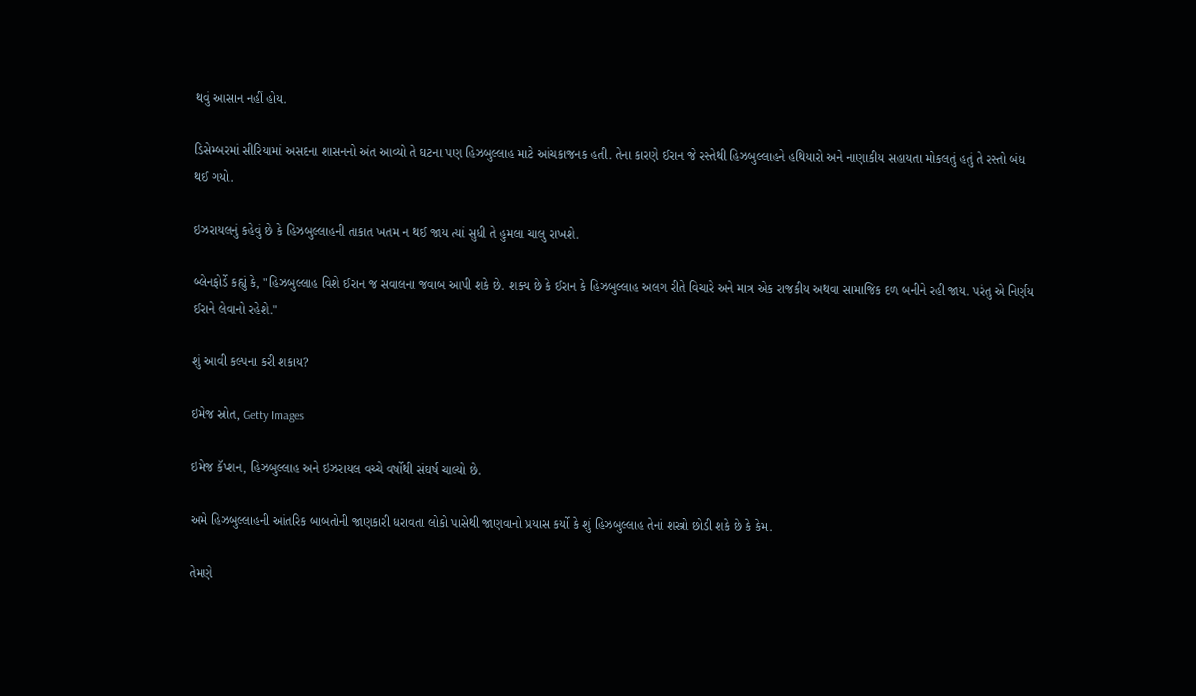થવું આસાન નહીં હોય.

ડિસેમ્બરમાં સીરિયામાં અસદના શાસનનો અંત આવ્યો તે ઘટના પણ હિઝબુલ્લાહ માટે આંચકાજનક હતી. તેના કારણે ઈરાન જે રસ્તેથી હિઝબુલ્લાહને હથિયારો અને નાણાકીય સહાયતા મોકલતું હતું તે રસ્તો બંધ થઈ ગયો.

ઇઝરાયલનું કહેવું છે કે હિઝબુલ્લાહની તાકાત ખતમ ન થઈ જાય ત્યાં સુધી તે હુમલા ચાલુ રાખશે.

બ્લેનફોર્ડે કહ્યું કે, "હિઝબુલ્લાહ વિશે ઈરાન જ સવાલના જવાબ આપી શકે છે. શક્ય છે કે ઈરાન કે હિઝબુલ્લાહ અલગ રીતે વિચારે અને માત્ર એક રાજકીય અથવા સામાજિક દળ બનીને રહી જાય. પરંતુ એ નિર્ણય ઈરાને લેવાનો રહેશે."

શું આવી કલ્પના કરી શકાય?

ઇમેજ સ્રોત, Getty Images

ઇમેજ કૅપ્શન, હિઝબુલ્લાહ અને ઇઝરાયલ વચ્ચે વર્ષોથી સંઘર્ષ ચાલ્યો છે.

અમે હિઝબુલ્લાહની આંતરિક બાબતોની જાણકારી ધરાવતા લોકો પાસેથી જાણવાનો પ્રયાસ કર્યો કે શું હિઝબુલ્લાહ તેનાં શસ્ત્રો છોડી શકે છે કે કેમ.

તેમણે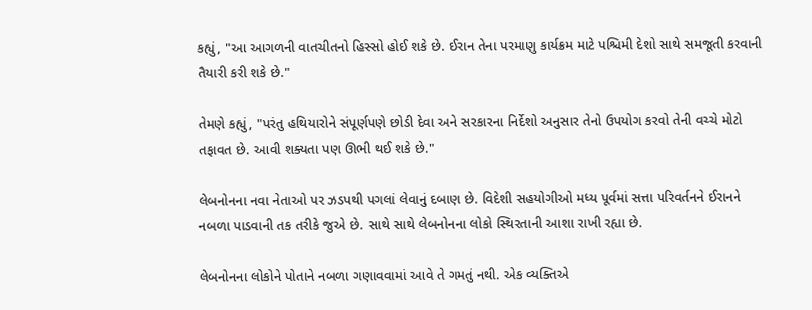કહ્યું, "આ આગળની વાતચીતનો હિસ્સો હોઈ શકે છે. ઈરાન તેના પરમાણુ કાર્યક્રમ માટે પશ્ચિમી દેશો સાથે સમજૂતી કરવાની તૈયારી કરી શકે છે."

તેમણે કહ્યું, "પરંતુ હથિયારોને સંપૂર્ણપણે છોડી દેવા અને સરકારના નિર્દેશો અનુસાર તેનો ઉપયોગ કરવો તેની વચ્ચે મોટો તફાવત છે. આવી શક્યતા પણ ઊભી થઈ શકે છે."

લેબનોનના નવા નેતાઓ પર ઝડપથી પગલાં લેવાનું દબાણ છે. વિદેશી સહયોગીઓ મધ્ય પૂર્વમાં સત્તા પરિવર્તનને ઈરાનને નબળા પાડવાની તક તરીકે જુએ છે. સાથે સાથે લેબનોનના લોકો સ્થિરતાની આશા રાખી રહ્યા છે.

લેબનોનના લોકોને પોતાને નબળા ગણાવવામાં આવે તે ગમતું નથી. એક વ્યક્તિએ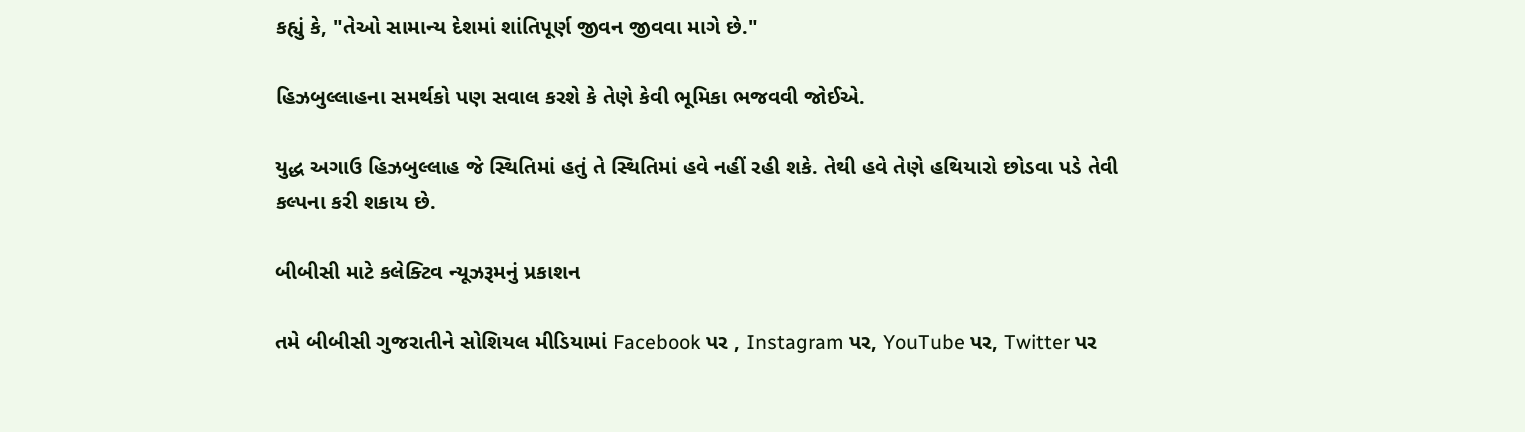કહ્યું કે, "તેઓ સામાન્ય દેશમાં શાંતિપૂર્ણ જીવન જીવવા માગે છે."

હિઝબુલ્લાહના સમર્થકો પણ સવાલ કરશે કે તેણે કેવી ભૂમિકા ભજવવી જોઈએ.

યુદ્ધ અગાઉ હિઝબુલ્લાહ જે સ્થિતિમાં હતું તે સ્થિતિમાં હવે નહીં રહી શકે. તેથી હવે તેણે હથિયારો છોડવા પડે તેવી કલ્પના કરી શકાય છે.

બીબીસી માટે કલેક્ટિવ ન્યૂઝરૂમનું પ્રકાશન

તમે બીબીસી ગુજરાતીને સોશિયલ મીડિયામાં Facebook પર , Instagram પર, YouTube પર, Twitter પર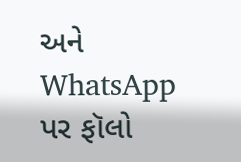અને WhatsApp પર ફૉલો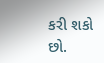કરી શકો છો.